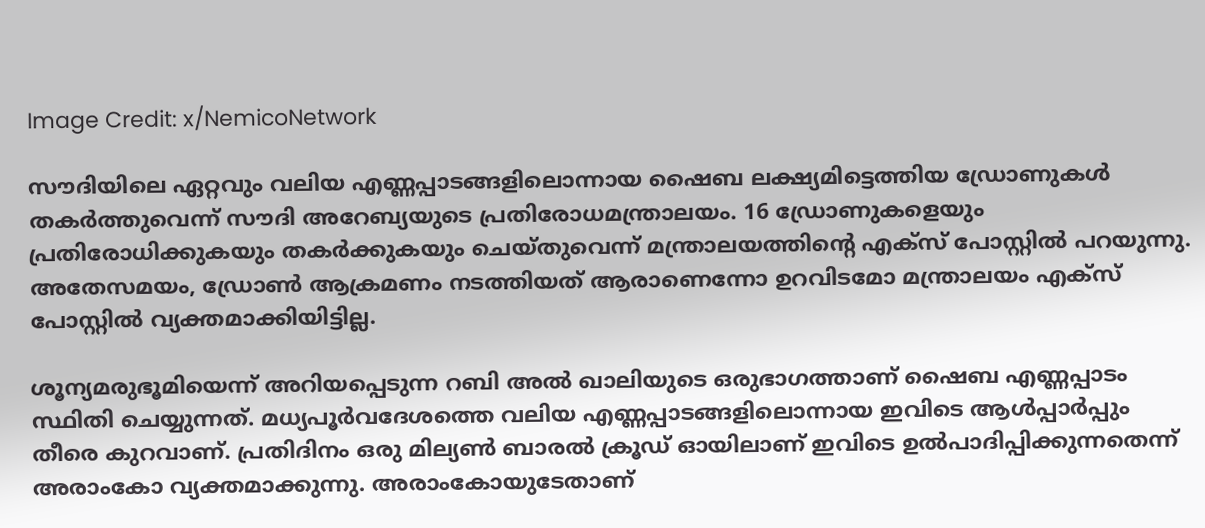Image Credit: x/NemicoNetwork

സൗദിയിലെ ഏറ്റവും വലിയ എണ്ണപ്പാടങ്ങളിലൊന്നായ ഷൈബ ലക്ഷ്യമിട്ടെത്തിയ ഡ്രോണുകള്‍ തകര്‍ത്തുവെന്ന് സൗദി അറേബ്യയുടെ പ്രതിരോധമന്ത്രാലയം. 16 ഡ്രോണുകളെയും പ്രതിരോധിക്കുകയും തകര്‍ക്കുകയും ചെയ്തുവെന്ന് മന്ത്രാലയത്തിന്‍റെ എക്സ് പോസ്റ്റില്‍ പറയുന്നു. അതേസമയം, ഡ്രോണ്‍ ആക്രമണം നടത്തിയത് ആരാണെന്നോ ഉറവിടമോ മന്ത്രാലയം എക്സ് പോസ്റ്റില്‍ വ്യക്തമാക്കിയിട്ടില്ല.

ശൂന്യമരുഭൂമിയെന്ന് അറിയപ്പെടുന്ന റബി അല്‍ ഖാലിയുടെ ഒരുഭാഗത്താണ് ഷൈബ എണ്ണപ്പാടം സ്ഥിതി ചെയ്യുന്നത്. മധ്യപൂര്‍വദേശത്തെ വലിയ എണ്ണപ്പാടങ്ങളിലൊന്നായ ഇവിടെ ആള്‍പ്പാര്‍പ്പും തീരെ കുറവാണ്. പ്രതിദിനം ഒരു മില്യണ്‍ ബാരല്‍ ക്രൂഡ് ഓയിലാണ് ഇവിടെ ഉല്‍പാദിപ്പിക്കുന്നതെന്ന് അരാംകോ വ്യക്തമാക്കുന്നു. അരാംകോയുടേതാണ്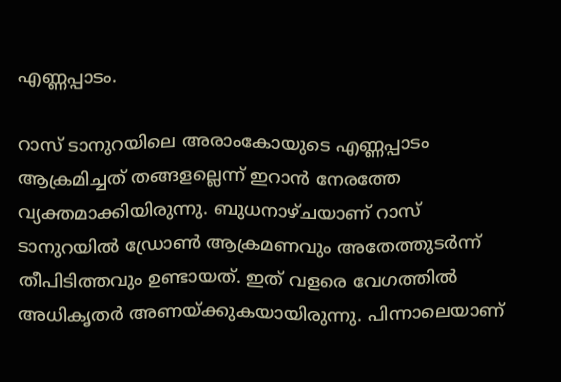എണ്ണപ്പാടം.

റാസ് ടാനുറയിലെ അരാംകോയുടെ എണ്ണപ്പാടം ആക്രമിച്ചത് തങ്ങളല്ലെന്ന് ഇറാന്‍ നേരത്തേ വ്യക്തമാക്കിയിരുന്നു. ബുധനാഴ്ചയാണ് റാസ് ടാനുറയില്‍ ഡ്രോണ്‍ ആക്രമണവും അതേത്തുടര്‍ന്ന് തീപിടിത്തവും ഉണ്ടായത്. ഇത് വളരെ വേഗത്തില്‍ അധികൃതര്‍ അണയ്ക്കുകയായിരുന്നു. പിന്നാലെയാണ്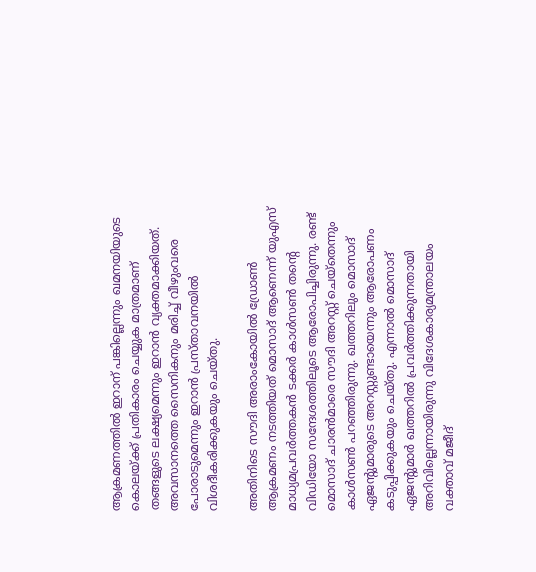ആക്രമണത്തില്‍ ഇറാന് പങ്കില്ലെന്നും ഖമനയിയുടെ കൊലയ്ക്ക് പ്രതികാരം ചെയ്യുക മാത്രമാണ് തങ്ങളുടെ ലക്ഷ്യമെന്നും ഇറാന്‍ വ്യക്തമാക്കിയത്. അവസാനത്തെ സൈനികനും മരിച്ച് വീഴുംവരെ പോരാടുമെന്നും ഇറാന്‍ പ്രസ്താവനയില്‍ വിശദീകരിക്കുകയും ചെയ്തു.

അതിനിടെ സൗദി അരാംകോയില്‍ ഡ്രോണ്‍ ആക്രമണം നടത്തിയത് മൊസാദ് ആണെന്ന് യുഎസ് മാധ്യമപ്രവര്‍ത്തകന്‍ ടക്കര്‍ കാള്‍സണ്‍ തന്‍റെ വിഡിയോ സന്ദേശത്തിലൂടെ ആരോപിച്ചിരുന്നു. രണ്ട് മൊസാദ് ചാരന്‍മാരെ സൗദി അറസ്റ്റ് ചെയ്തെന്നും കാള്‍സണ്‍ പറഞ്ഞിരുന്നു. ഖത്തറിലും മൊസാദ് ഏജന്‍റുമാരുടെ അറസ്റ്റുണ്ടായെന്നും ആരോപണം കടുപ്പിക്കുകയും ചെയ്തു. എന്നാല്‍ മൊസാദ് ഏജന്‍റുമാര്‍ ഖത്തറില്‍ പ്രവര്‍ത്തിക്കുന്നതായി അറിവില്ലെന്നായിരുന്നു വിദേശകാര്യമന്ത്രാലയം വക്താവ് മജീദ്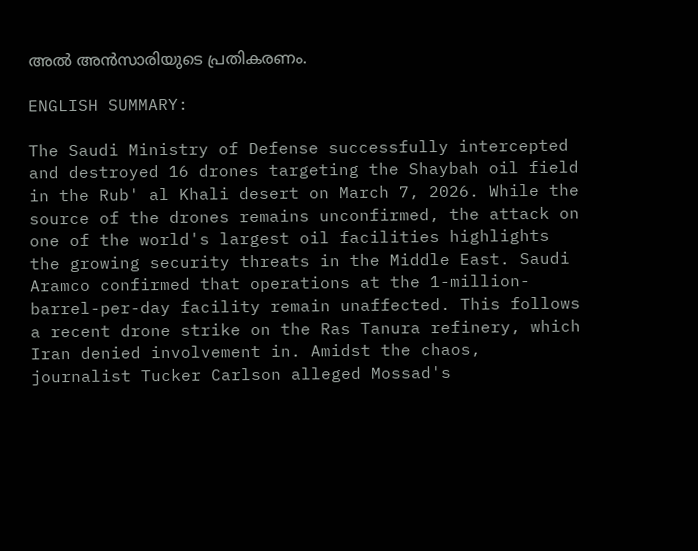അല്‍ അന്‍സാരിയുടെ പ്രതികരണം.

ENGLISH SUMMARY:

The Saudi Ministry of Defense successfully intercepted and destroyed 16 drones targeting the Shaybah oil field in the Rub' al Khali desert on March 7, 2026. While the source of the drones remains unconfirmed, the attack on one of the world's largest oil facilities highlights the growing security threats in the Middle East. Saudi Aramco confirmed that operations at the 1-million-barrel-per-day facility remain unaffected. This follows a recent drone strike on the Ras Tanura refinery, which Iran denied involvement in. Amidst the chaos, journalist Tucker Carlson alleged Mossad's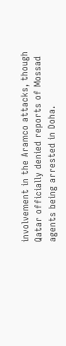involvement in the Aramco attacks, though Qatar officially denied reports of Mossad agents being arrested in Doha.